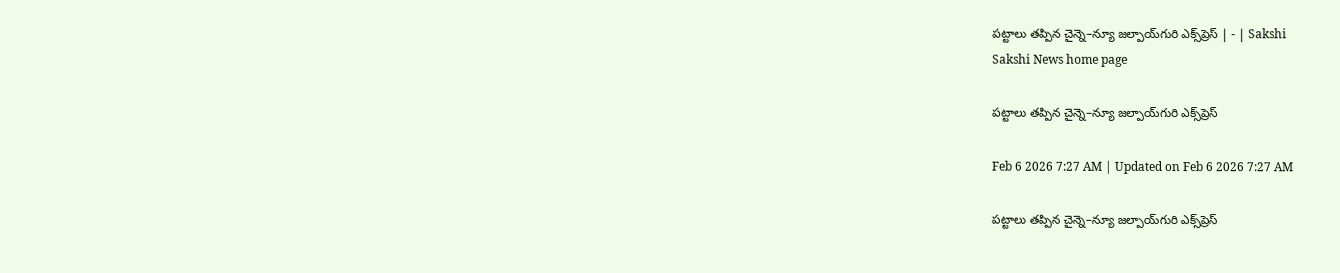పట్టాలు తప్పిన చైన్నె–న్యూ జల్పాయ్‌గురి ఎక్స్‌ప్రెస్‌ | - | Sakshi
Sakshi News home page

పట్టాలు తప్పిన చైన్నె–న్యూ జల్పాయ్‌గురి ఎక్స్‌ప్రెస్‌

Feb 6 2026 7:27 AM | Updated on Feb 6 2026 7:27 AM

పట్టాలు తప్పిన చైన్నె–న్యూ జల్పాయ్‌గురి ఎక్స్‌ప్రెస్‌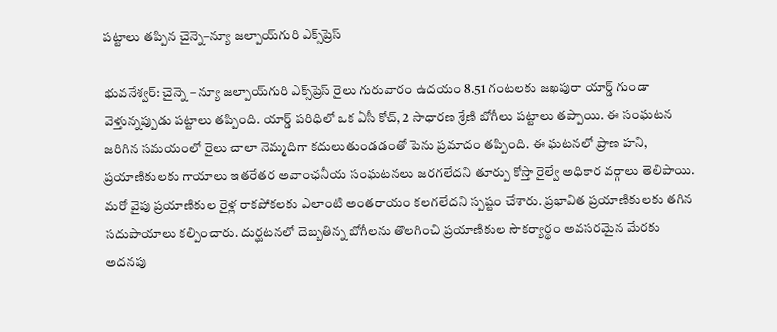పట్టాలు తప్పిన చైన్నె–న్యూ జల్పాయ్‌గురి ఎక్స్‌ప్రెస్‌

భువనేశ్వర్‌: చైన్నె – న్యూ జల్పాయ్‌గురి ఎక్స్‌ప్రెస్‌ రైలు గురువారం ఉదయం 8.51 గంటలకు జఖపురా యార్డ్‌ గుండా వెళ్తున్నప్పుడు పట్టాలు తప్పింది. యార్డ్‌ పరిధిలో ఒక ఏసీ కోచ్‌, 2 సాధారణ శ్రేణి బోగీలు పట్టాలు తప్పాయి. ఈ సంఘటన జరిగిన సమయంలో రైలు చాలా నెమ్మదిగా కదులుతుండడంతో పెను ప్రమాదం తప్పింది. ఈ ఘటనలో ప్రాణ హని, ప్రయాణికులకు గాయాలు ఇతరేతర అవాంఛనీయ సంఘటనలు జరగలేదని తూర్పు కోస్తా రైల్వే అధికార వర్గాలు తెలిపాయి. మరో వైపు ప్రయాణికుల రైళ్ల రాకపోకలకు ఎలాంటి అంతరాయం కలగలేదని స్పష్టం చేశారు. ప్రభావిత ప్రయాణికులకు తగిన సదుపాయాలు కల్పించారు. దుర్ఘటనలో దెబ్బతిన్న బోగీలను తొలగించి ప్రయాణికుల సౌకర్యార్థం అవసరమైన మేరకు అదనపు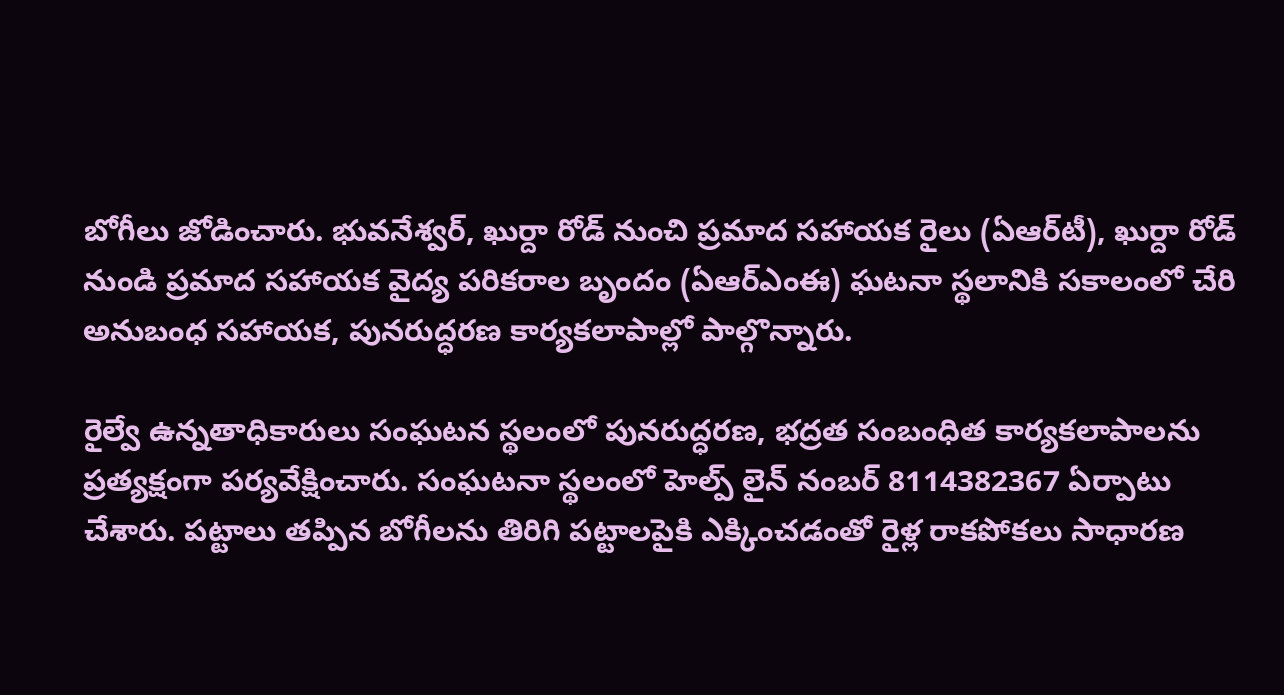బోగీలు జోడించారు. భువనేశ్వర్‌, ఖుర్దా రోడ్‌ నుంచి ప్రమాద సహాయక రైలు (ఏఆర్‌టీ), ఖుర్దా రోడ్‌ నుండి ప్రమాద సహాయక వైద్య పరికరాల బృందం (ఏఆర్‌ఎంఈ) ఘటనా స్థలానికి సకాలంలో చేరి అనుబంధ సహాయక, పునరుద్ధరణ కార్యకలాపాల్లో పాల్గొన్నారు.

రైల్వే ఉన్నతాధికారులు సంఘటన స్థలంలో పునరుద్ధరణ, భద్రత సంబంధిత కార్యకలాపాలను ప్రత్యక్షంగా పర్యవేక్షించారు. సంఘటనా స్థలంలో హెల్ప్‌ లైన్‌ నంబర్‌ 8114382367 ఏర్పాటు చేశారు. పట్టాలు తప్పిన బోగీలను తిరిగి పట్టాలపైకి ఎక్కించడంతో రైళ్ల రాకపోకలు సాధారణ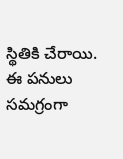స్థితికి చేరాయి. ఈ పనులు సమగ్రంగా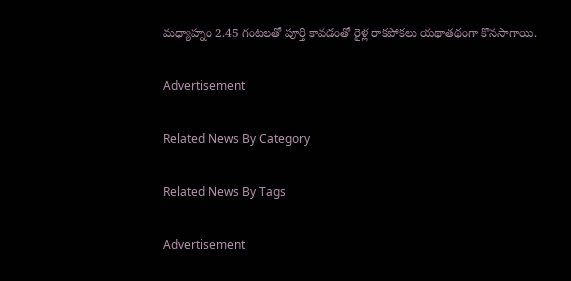మధ్యాహ్నం 2.45 గంటలతో పూర్తి కావడంతో రైళ్ల రాకపోకలు యథాతథంగా కొనసాగాయి.

Advertisement

Related News By Category

Related News By Tags

Advertisement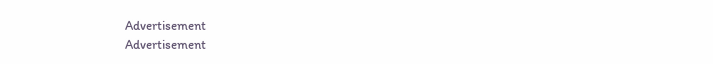Advertisement
Advertisement